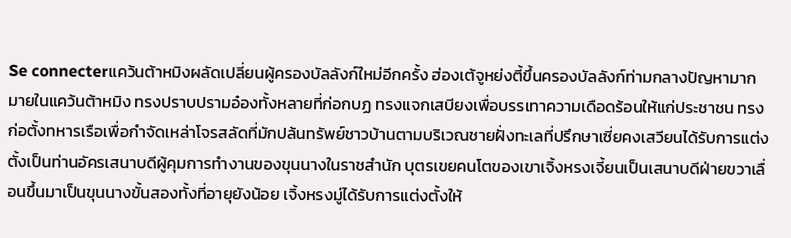Se connecterแคว้นต้าหมิงผลัดเปลี่ยนผู้ครองบัลลังก์ใหม่อีกครั้ง ฮ่องเต้จูหย่งตี้ขึ้นครองบัลลังก์ท่ามกลางปัญหามากมายในแคว้นต้าหมิง ทรงปราบปรามอ๋องทั้งหลายที่ก่อกบฏ ทรงแจกเสบียงเพื่อบรรเทาความเดือดร้อนให้แก่ประชาชน ทรงก่อตั้งทหารเรือเพื่อกำจัดเหล่าโจรสลัดที่มักปล้นทรัพย์ชาวบ้านตามบริเวณชายฝั่งทะเลที่ปรึกษาเซี่ยคงเสวียนได้รับการแต่งตั้งเป็นท่านอัครเสนาบดีผู้คุมการทำงานของขุนนางในราชสำนัก บุตรเขยคนโตของเขาเจิ้งหรงเจี้ยนเป็นเสนาบดีฝ่ายขวาเลื่อนขึ้นมาเป็นขุนนางขั้นสองทั้งที่อายุยังน้อย เจิ้งหรงมู่ได้รับการแต่งตั้งให้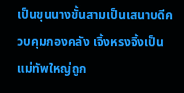เป็นขุนนางขั้นสามเป็นเสนาบดีควบคุมกองคลัง เจิ้งหรงจิ้งเป็นแม่ทัพใหญ่ถูก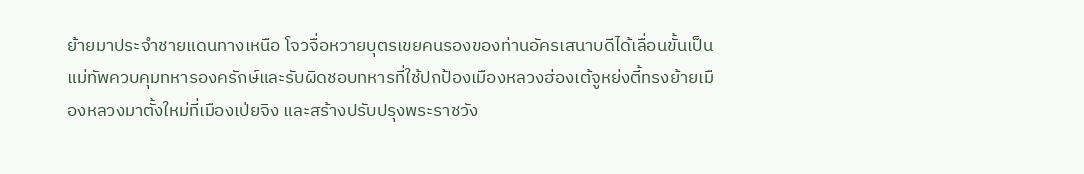ย้ายมาประจำชายแดนทางเหนือ โจวจื่อหวายบุตรเขยคนรองของท่านอัครเสนาบดีได้เลื่อนขั้นเป็นแม่ทัพควบคุมทหารองครักษ์และรับผิดชอบทหารที่ใช้ปกป้องเมืองหลวงฮ่องเต้จูหย่งตี้ทรงย้ายเมืองหลวงมาตั้งใหม่ที่เมืองเป่ยจิง และสร้างปรับปรุงพระราชวัง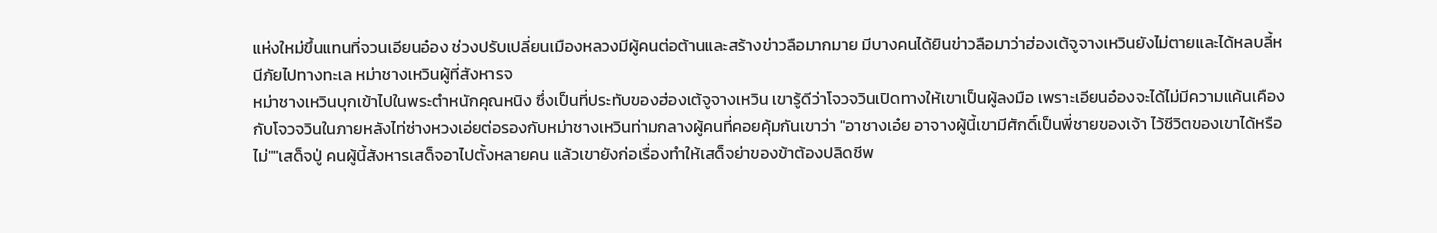แห่งใหม่ขึ้นแทนที่จวนเอียนอ๋อง ช่วงปรับเปลี่ยนเมืองหลวงมีผู้คนต่อต้านและสร้างข่าวลือมากมาย มีบางคนได้ยินข่าวลือมาว่าฮ่องเต้จูจางเหวินยังไม่ตายและได้หลบลี้หนีภัยไปทางทะเล หม่าชางเหวินผู้ที่สังหารจ
หม่าชางเหวินบุกเข้าไปในพระตำหนักคุณหนิง ซึ่งเป็นที่ประทับของฮ่องเต้จูจางเหวิน เขารู้ดีว่าโจวจวินเปิดทางให้เขาเป็นผู้ลงมือ เพราะเอียนอ๋องจะได้ไม่มีความแค้นเคืองกับโจวจวินในภายหลังไท่ซ่างหวงเอ่ยต่อรองกับหม่าชางเหวินท่ามกลางผู้คนที่คอยคุ้มกันเขาว่า "อาชางเอ๋ย อาจางผู้นี้เขามีศักดิ์เป็นพี่ชายของเจ้า ไว้ชีวิตของเขาได้หรือไม่""เสด็จปู่ คนผู้นี้สังหารเสด็จอาไปตั้งหลายคน แล้วเขายังก่อเรื่องทำให้เสด็จย่าของข้าต้องปลิดชีพ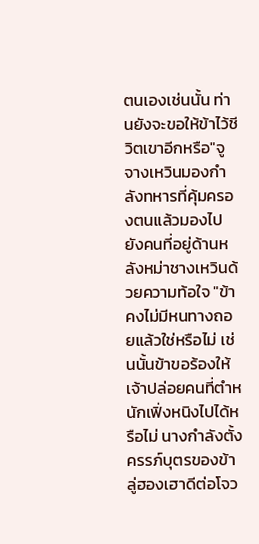ตนเองเช่นนั้น ท่านยังจะขอให้ข้าไว้ชีวิตเขาอีกหรือ"จูจางเหวินมองกำลังทหารที่คุ้มครองตนแล้วมองไปยังคนที่อยู่ด้านหลังหม่าชางเหวินด้วยความท้อใจ "ข้าคงไม่มีหนทางถอยแล้วใช่หรือไม่ เช่นนั้นข้าขอร้องให้เจ้าปล่อยคนที่ตำหนักเฟิ่งหนิงไปได้หรือไม่ นางกำลังตั้งครรภ์บุตรของข้า ลู่ฮองเฮาดีต่อโจว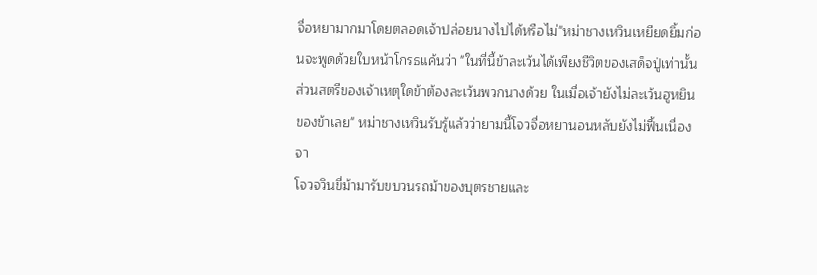จื่อหยามากมาโดยตลอดเจ้าปล่อยนางไปได้หรือไม่"หม่าชางเหวินเหยียดยิ้มก่อนจะพูดด้วยใบหน้าโกรธแค้นว่า "ในที่นี้ข้าละเว้นได้เพียงชีวิตของเสด็จปู่เท่านั้น ส่วนสตรีของเจ้าเหตุใดข้าต้องละเว้นพวกนางด้วย ในเมื่อเจ้ายังไม่ละเว้นฮูหยินของข้าเลย" หม่าชางเหวินรับรู้แล้วว่ายามนี้โจวจื่อหยานอนหลับยังไม่ฟื้นเนื่องจา
โจวจวินขี่ม้ามารับขบวนรถม้าของบุตรชายและ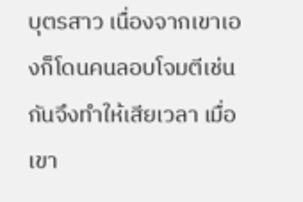บุตรสาว เนื่องจากเขาเองก็โดนคนลอบโจมตีเช่นกันจึงทำให้เสียเวลา เมื่อเขา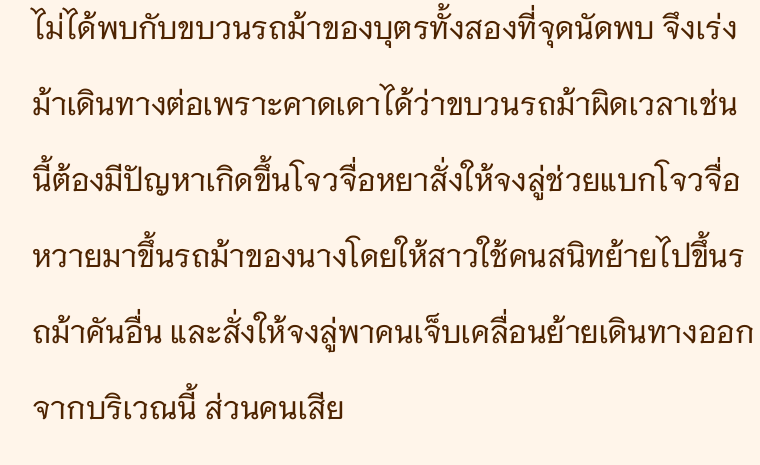ไม่ได้พบกับขบวนรถม้าของบุตรทั้งสองที่จุดนัดพบ จึงเร่งม้าเดินทางต่อเพราะคาดเดาได้ว่าขบวนรถม้าผิดเวลาเช่นนี้ต้องมีปัญหาเกิดขึ้นโจวจื่อหยาสั่งให้จงลู่ช่วยแบกโจวจื่อหวายมาขึ้นรถม้าของนางโดยให้สาวใช้คนสนิทย้ายไปขึ้นรถม้าคันอื่น และสั่งให้จงลู่พาคนเจ็บเคลื่อนย้ายเดินทางออกจากบริเวณนี้ ส่วนคนเสีย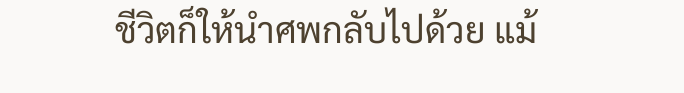ชีวิตก็ให้นำศพกลับไปด้วย แม้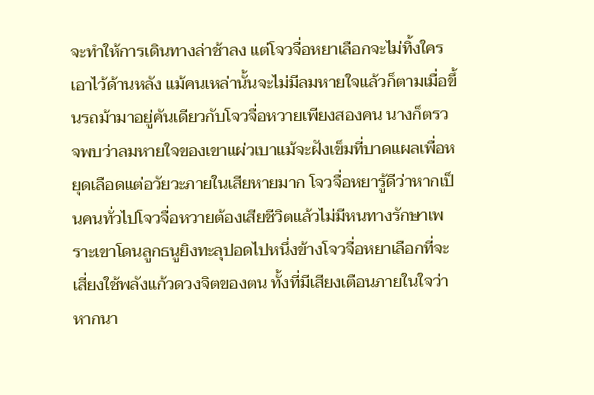จะทำให้การเดินทางล่าช้าลง แต่โจวจื่อหยาเลือกจะไม่ทิ้งใครเอาไว้ด้านหลัง แม้คนเหล่านั้นจะไม่มีลมหายใจแล้วก็ตามเมื่อขึ้นรถม้ามาอยู่คันเดียวกับโจวจื่อหวายเพียงสองคน นางก็ตรวจพบว่าลมหายใจของเขาแผ่วเบาแม้จะฝังเข็มที่บาดแผลเพื่อหยุดเลือดแต่อวัยวะภายในเสียหายมาก โจวจื่อหยารู้ดีว่าหากเป็นคนทั่วไปโจวจื่อหวายต้องเสียชีวิตแล้วไม่มีหนทางรักษาเพราะเขาโดนลูกธนูยิงทะลุปอดไปหนึ่งข้างโจวจื่อหยาเลือกที่จะเสี่ยงใช้พลังแก้วดวงจิตของตน ทั้งที่มีเสียงเตือนภายในใจว่าหากนา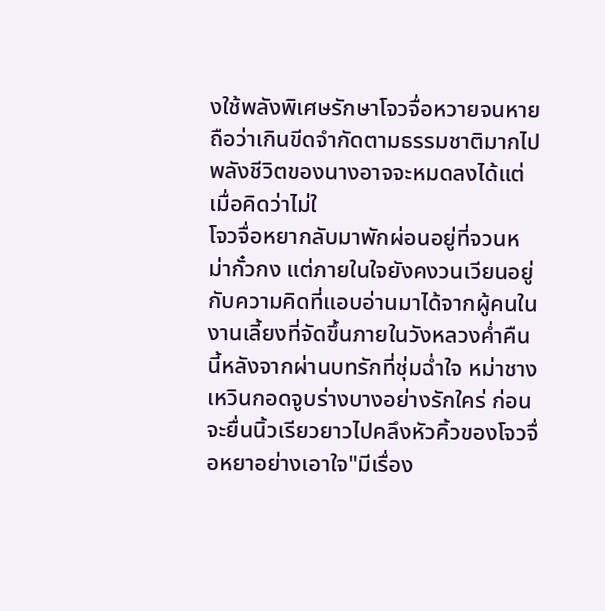งใช้พลังพิเศษรักษาโจวจื่อหวายจนหาย ถือว่าเกินขีดจำกัดตามธรรมชาติมากไปพลังชีวิตของนางอาจจะหมดลงได้แต่เมื่อคิดว่าไม่ใ
โจวจื่อหยากลับมาพักผ่อนอยู่ที่จวนหม่ากั๋วกง แต่ภายในใจยังคงวนเวียนอยู่กับความคิดที่แอบอ่านมาได้จากผู้คนในงานเลี้ยงที่จัดขึ้นภายในวังหลวงค่ำคืนนี้หลังจากผ่านบทรักที่ชุ่มฉ่ำใจ หม่าชางเหวินกอดจูบร่างบางอย่างรักใคร่ ก่อนจะยื่นนิ้วเรียวยาวไปคลึงหัวคิ้วของโจวจื่อหยาอย่างเอาใจ"มีเรื่อง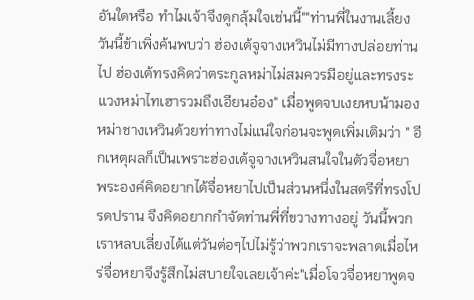อันใดหรือ ทำไมเจ้าจึงดูกลุ้มใจเช่นนี้""ท่านพี่ในงานเลี้ยงวันนี้ข้าเพิ่งค้นพบว่า ฮ่องเต้จูจางเหวินไม่มีทางปล่อยท่านไป ฮ่องเต้ทรงคิดว่าตระกูลหม่าไม่สมควรมีอยู่และทรงระแวงหม่าไทเฮารวมถึงเอียนอ๋อง" เมื่อพูดจบเงยหบน้ามองหม่าชางเหวินด้วยท่าทางไม่แน่ใจก่อนจะพูดเพิ่มเติมว่า " อีกเหตุผลก็เป็นเพราะฮ่องเต้จูจางเหวินสนใจในตัวจื่อหยา พระองค์คิดอยากได้จื่อหยาไปเป็นส่วนหนึ่งในสตรีที่ทรงโปรดปราน จึงคิดอยากกำจัดท่านพี่ที่ขวางทางอยู่ วันนี้พวกเราหลบเลี่ยงได้แต่วันต่อๆไปไม่รู้ว่าพวกเราจะพลาดเมื่อไหร่จื่อหยาจึงรู้สึกไม่สบายใจเลยเจ้าค่ะ"เมื่อโจวจื่อหยาพูดจ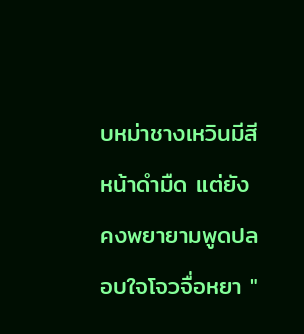บหม่าชางเหวินมีสีหน้าดำมืด แต่ยังคงพยายามพูดปลอบใจโจวจื่อหยา "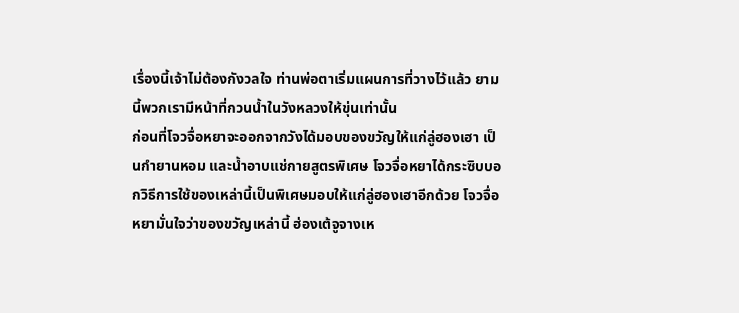เรื่องนี้เจ้าไม่ต้องกังวลใจ ท่านพ่อตาเริ่มแผนการที่วางไว้แล้ว ยามนี้พวกเรามีหน้าที่กวนน้ำในวังหลวงให้ขุ่นเท่านั้น
ก่อนที่โจวจื่อหยาจะออกจากวังได้มอบของขวัญให้แก่ลู่ฮองเฮา เป็นกำยานหอม และน้ำอาบแช่กายสูตรพิเศษ โจวจื่อหยาได้กระซิบบอกวิธีการใช้ของเหล่านี้เป็นพิเศษมอบให้แก่ลู่ฮองเฮาอีกด้วย โจวจื่อหยามั่นใจว่าของขวัญเหล่านี้ ฮ่องเต้จูจางเห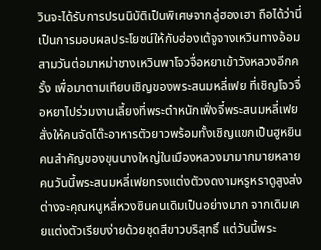วินจะได้รับการปรนนิบัติเป็นพิเศษจากลู่ฮองเฮา ถือได้ว่านี่เป็นการมอบผลประโยชน์ให้กับฮ่องเต้จูจางเหวินทางอ้อมสามวันต่อมาหม่าชางเหวินพาโจวจื่อหยาเข้าวังหลวงอีกครั้ง เพื่อมาตามเทียบเชิญของพระสนมหลี่เฟย ที่เชิญโจวจื่อหยาไปร่วมงานเลี้ยงที่พระตำหนักเฟิ่งจี๋พระสนมหลี่เฟย สั่งให้คนจัดโต๊ะอาหารตัวยาวพร้อมทั้งเชิญแขกเป็นฮูหยินคนสำคัญของขุนนางใหญ่ในเมืองหลวงมามากมายหลายคนวันนี้พระสนมหลี่เฟยทรงแต่งตัวงดงามหรูหราดูสูงส่ง ต่างจะคุณหนูหลี่หวงซินคนเดิมเป็นอย่างมาก จากเดิมเคยแต่งตัวเรียบง่ายด้วยชุดสีขาวบริสุทธิ์ แต่วันนี้พระ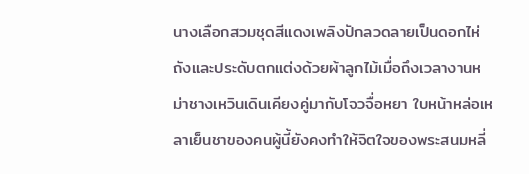นางเลือกสวมชุดสีแดงเพลิงปักลวดลายเป็นดอกไห่ถังและประดับตกแต่งด้วยผ้าลูกไม้เมื่อถึงเวลางานหม่าชางเหวินเดินเคียงคู่มากับโจวจื่อหยา ใบหน้าหล่อเหลาเย็นชาของคนผู้นี้ยังคงทำให้จิตใจของพระสนมหลี่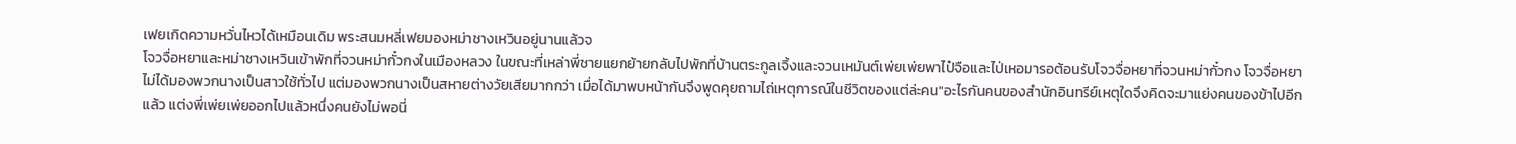เฟยเกิดความหวั่นไหวได้เหมือนเดิม พระสนมหลี่เฟยมองหม่าชางเหวินอยู่นานแล้วจ
โจวจื่อหยาและหม่าชางเหวินเข้าพักที่จวนหม่ากั๋วกงในเมืองหลวง ในขณะที่เหล่าพี่ชายแยกย้ายกลับไปพักที่บ้านตระกูลเจิ้งและจวนเหมันต์เพ่ยเพ่ยพาไป๋จือและไป่เหอมารอต้อนรับโจวจื่อหยาที่จวนหม่ากั๋วกง โจวจื่อหยาไม่ได้มองพวกนางเป็นสาวใช้ทั่วไป แต่มองพวกนางเป็นสหายต่างวัยเสียมากกว่า เมื่อได้มาพบหน้ากันจึงพูดคุยถามไถ่เหตุการณ์ในชีวิตของแต่ล่ะคน"อะไรกันคนของสำนักอินทรีย์เหตุใดจึงคิดจะมาแย่งคนของข้าไปอีกแล้ว แต่งพี่เพ่ยเพ่ยออกไปแล้วหนึ่งคนยังไม่พอนี่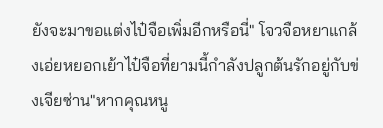ยังจะมาขอแต่งไป๋จือเพิ่มอีกหรือนี่" โจวจือหยาแกล้งเอ่ยหยอกเย้าไป๋จือที่ยามนี้กำลังปลูกต้นรักอยู่กับข่งเจียซ่าน"หากคุณหนู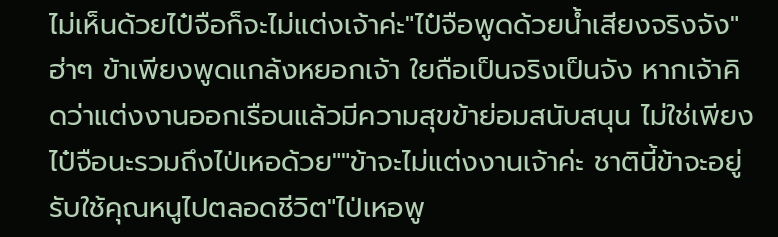ไม่เห็นด้วยไป๋จือก็จะไม่แต่งเจ้าค่ะ"ไป๋จือพูดด้วยน้ำเสียงจริงจัง"ฮ่าๆ ข้าเพียงพูดแกล้งหยอกเจ้า ใยถือเป็นจริงเป็นจัง หากเจ้าคิดว่าแต่งงานออกเรือนแล้วมีความสุขข้าย่อมสนับสนุน ไม่ใช่เพียงไป๋จือนะรวมถึงไป่เหอด้วย""ข้าจะไม่แต่งงานเจ้าค่ะ ชาตินี้ข้าจะอยู่รับใช้คุณหนูไปตลอดชีวิต"ไป่เหอพู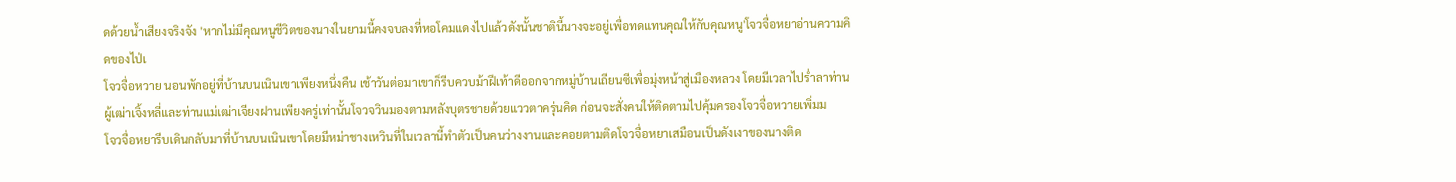ดด้วยน้ำเสียงจริงจัง 'หากไม่มีคุณหนูชีวิตของนางในยามนี้คงจบลงที่หอโคมแดงไปแล้วดังนั้นชาตินี้นางจะอยู่เพื่อทดแทนคุณให้กับคุณหนู'โจวจื่อหยาอ่านความคิดของไป่เ
โจวจื่อหวาย นอนพักอยู่ที่บ้านบนเนินเขาเพียงหนึ่งคืน เช้าวันต่อมาเขาก็รีบควบม้าฝีเท้าดีออกจากหมู่บ้านเถียนซีเพื่อมุ่งหน้าสู่เมืองหลวง โดยมีเวลาไปร่ำลาท่านผู้เฒ่าเจิ้งหลี่และท่านแม่เฒ่าเจียงฝานเพียงครู่เท่านั้นโจวจวินมองตามหลังบุตรชายด้วยแววตาครุ่นคิด ก่อนจะสั่งคนให้ติดตามไปคุ้มครองโจวจื่อหวายเพิ่มม
โจวจื่อหยารีบเดินกลับมาที่บ้านบนเนินเขาโดยมีหม่าชางเหวินที่ในเวลานี้ทำตัวเป็นคนว่างงานและคอยตามติดโจวจื่อหยาเสมือนเป็นดังเงาของนางติด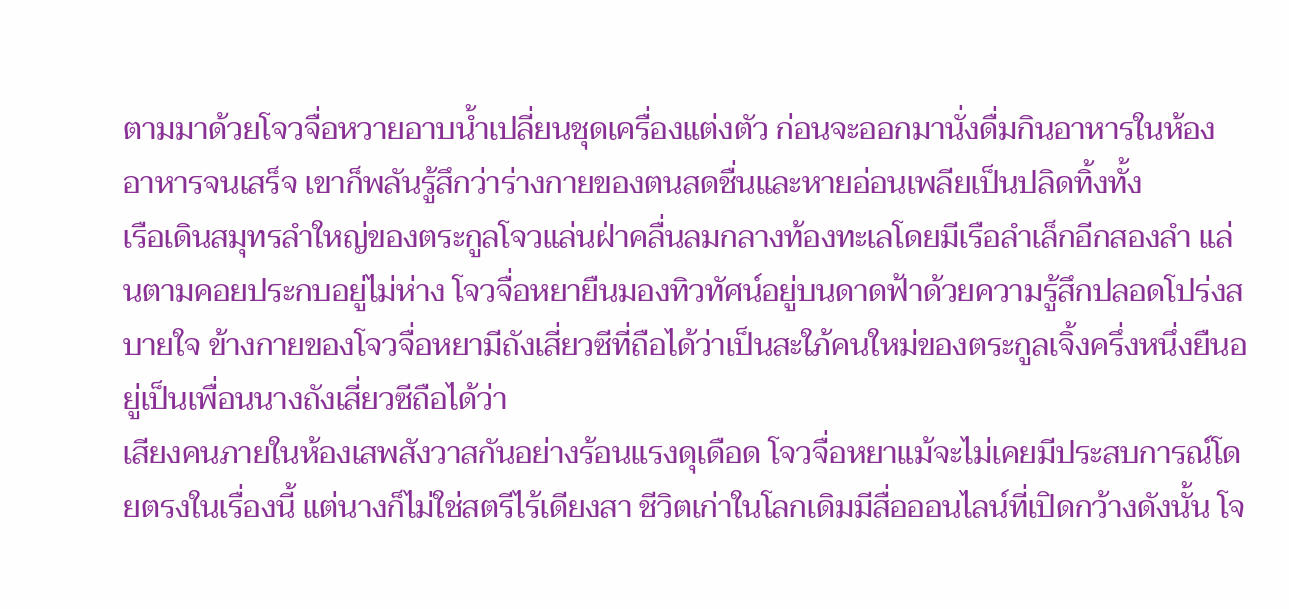ตามมาด้วยโจวจื่อหวายอาบน้ำเปลี่ยนชุดเครื่องแต่งตัว ก่อนจะออกมานั่งดื่มกินอาหารในห้องอาหารจนเสร็จ เขาก็พลันรู้สึกว่าร่างกายของตนสดชื่นและหายอ่อนเพลียเป็นปลิดทิ้งทั้ง
เรือเดินสมุทรลำใหญ่ของตระกูลโจวแล่นฝ่าคลื่นลมกลางท้องทะเลโดยมีเรือลำเล็กอีกสองลำ แล่นตามคอยประกบอยู่ไม่ห่าง โจวจื่อหยายืนมองทิวทัศน์อยู่บนดาดฟ้าด้วยความรู้สึกปลอดโปร่งสบายใจ ข้างกายของโจวจื่อหยามีถังเสี่ยวซีที่ถือได้ว่าเป็นสะใภ้คนใหม่ของตระกูลเจิ้งครึ่งหนึ่งยืนอยู่เป็นเพื่อนนางถังเสี่ยวซีถือได้ว่า
เสียงคนภายในห้องเสพสังวาสกันอย่างร้อนแรงดุเดือด โจวจื่อหยาแม้จะไม่เคยมีประสบการณ์โดยตรงในเรื่องนี้ แต่นางก็ไม่ใช่สตรีไร้เดียงสา ชีวิตเก่าในโลกเดิมมีสื่อออนไลน์ที่เปิดกว้างดังนั้น โจ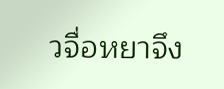วจื่อหยาจึง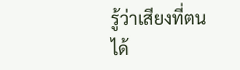รู้ว่าเสียงที่ตนได้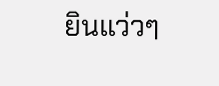ยินแว่วๆ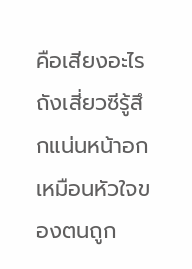คือเสียงอะไรถังเสี่ยวซีรู้สึกแน่นหน้าอกเหมือนหัวใจของตนถูก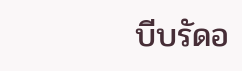บีบรัดอ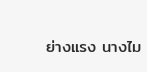ย่างแรง นางไม